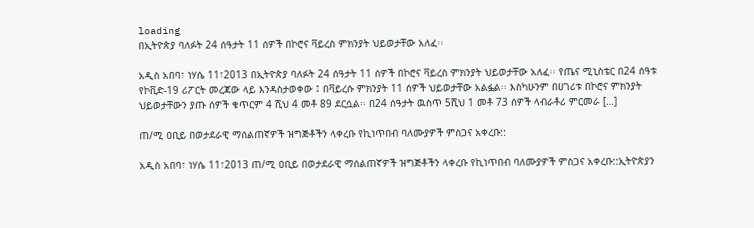loading
በኢትዮጵያ ባለፉት 24 ሰዓታት 11 ሰዎች በኮሮና ቫይረስ ምክንያት ህይወታቸው አለፈ፡፡

አዲስ አበባ፣ ነሃሴ 11፣2013 በኢትዮጵያ ባለፉት 24 ሰዓታት 11 ሰዎች በኮሮና ቫይረስ ምክንያት ህይወታቸው አለፈ፡፡ የጤና ሚኒስቴር በ24 ሰዓቱ የኮቪድ-19 ሪፖርት መረጃው ላይ እንዳስታወቀው ፤ በቫይረሱ ምክንያት 11 ሰዎች ህይወታቸው አልፏል፡፡ እስካሁንም በሀገሪቱ በኮሮና ምክንያት ህይወታቸውን ያጡ ሰዎች ቁጥርም 4 ሺህ 4 መቶ 89 ደርሷል፡፡ በ24 ሰዓታት ዉስጥ 5ሺህ 1 መቶ 73 ሰዎች ላብራቶሪ ምርመራ […]

ጠ/ሚ ዐቢይ በወታደራዊ ማሰልጠኛዎች ዝግጅቶችን ላቀረቡ የኪነጥበብ ባለሙያዎች ምስጋና አቀረቡ::

አዲስ አበባ፣ ነሃሴ 11፣2013 ጠ/ሚ ዐቢይ በወታደራዊ ማሰልጠኛዎች ዝግጅቶችን ላቀረቡ የኪነጥበብ ባለሙያዎች ምስጋና አቀረቡ::ኢትዮጵያን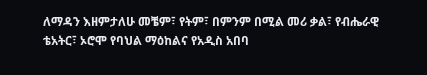ለማዳን እዘምታለሁ መቼም፣ የትም፣ በምንም በሚል መሪ ቃል፣ የብሔራዊ ቴአትር፣ ኦሮሞ የባህል ማዕከልና የአዲስ አበባ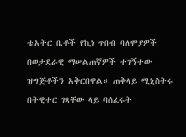ቴአትር ቤቶች የኪነ ጥበብ ባለሞያዎች በወታደራዊ ማሠልጠኛዎች ተገኝተው ዝግጅቶችን አቅርበዋል። ጠቅላይ ሚኒስትሩ በትዊተር ገጻቸው ላይ ባሰፈሩት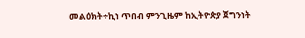መልዕክት÷ኪነ ጥበብ ምንጊዜም ከኢትዮጵያ ጀግንነት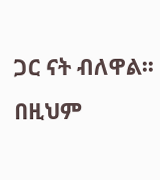ጋር ናት ብለዋል፡፡ በዚህም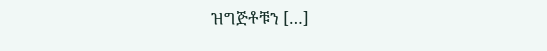ዝግጅቶቹን […]